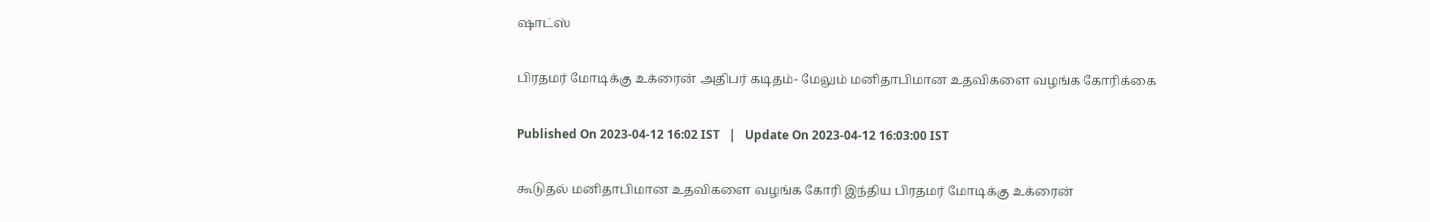ஷாட்ஸ்

பிரதமர் மோடிக்கு உக்ரைன் அதிபர் கடிதம்- மேலும் மனிதாபிமான உதவிகளை வழங்க கோரிக்கை

Published On 2023-04-12 16:02 IST   |   Update On 2023-04-12 16:03:00 IST

கூடுதல் மனிதாபிமான உதவிகளை வழங்க கோரி இந்திய பிரதமர் மோடிக்கு உக்ரைன்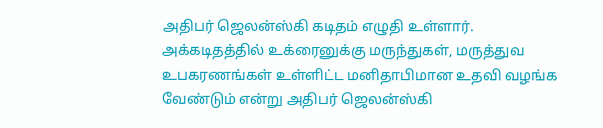அதிபர் ஜெலன்ஸ்கி கடிதம் எழுதி உள்ளார். அக்கடிதத்தில் உக்ரைனுக்கு மருந்துகள், மருத்துவ உபகரணங்கள் உள்ளிட்ட மனிதாபிமான உதவி வழங்க வேண்டும் என்று அதிபர் ஜெலன்ஸ்கி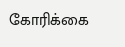கோரிக்கை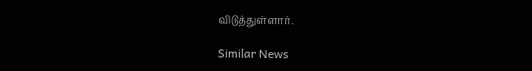விடுத்துள்ளார்.

Similar News